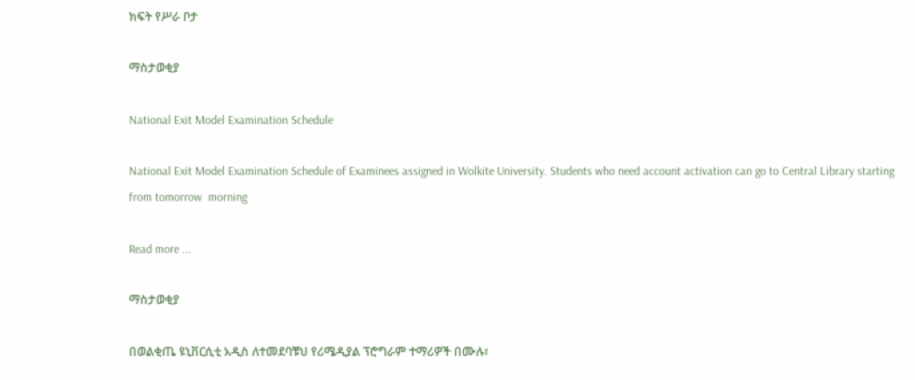ክፍት የሥራ ቦታ

ማስታወቂያ

National Exit Model Examination Schedule

National Exit Model Examination Schedule of Examinees assigned in Wolkite University. Students who need account activation can go to Central Library starting from tomorrow  morning

Read more ...

ማስታወቂያ

በወልቂጤ ዩኒቨርሲቲ አዲስ ለተመደባቹህ የሪሜዲያል ፕሮግራም ተማሪዎች በሙሉ፣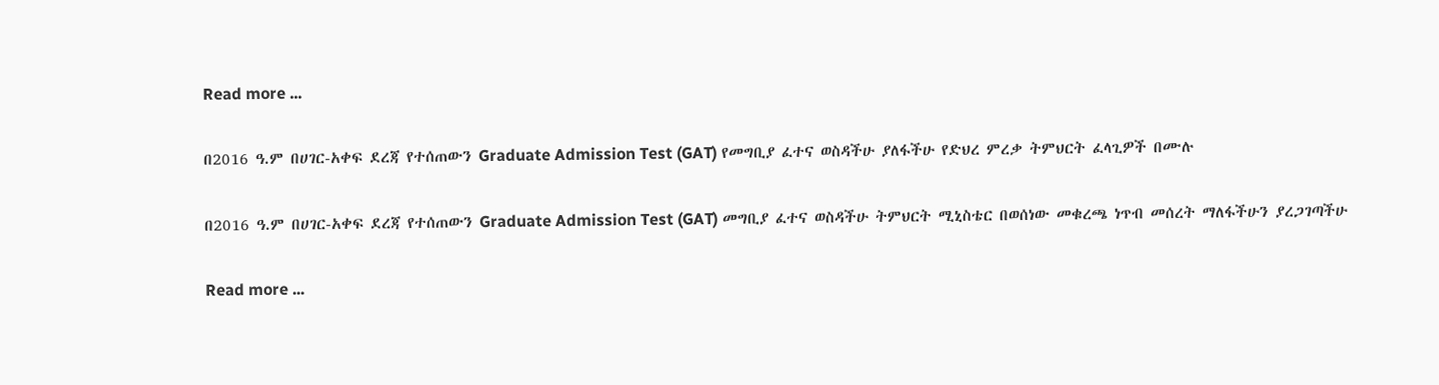Read more ...

በ2016 ዓ.ም በሀገር-አቀፍ ደረጃ የተሰጠውን Graduate Admission Test (GAT) የመግቢያ ፈተና ወስዳችሁ ያለፋችሁ የድህረ ምረቃ ትምህርት ፈላጊዎች በሙሉ

በ2016 ዓ.ም በሀገር-አቀፍ ደረጃ የተሰጠውን Graduate Admission Test (GAT) መግቢያ ፈተና ወስዳችሁ ትምህርት ሚኒስቴር በወሰነው መቁረጫ ነጥብ መሰረት ማለፋችሁን ያረጋገጣችሁ

Read more ...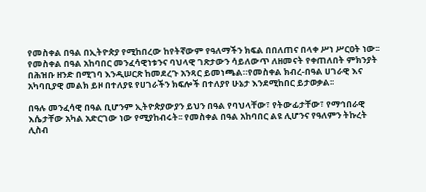የመስቀል በዓል በኢትዮጵያ የሚከበረው ከየትኛውም የዓለማችን ክፍል በበለጠና በላቀ ሥነ ሥርዐት ነው፡፡የመስቀል በዓል አከባበር መንፈሳዊነቱንና ባህላዊ ገጽታውን ሳይለውጥ ለዘመናት የቀጠለበት ምክንያት በሕዝቡ ዘንድ በሚገባ እንዲሠርጽ ከመደረጉ አንጻር ይመነጫል።የመስቀል ክብረ-በዓል ሀገራዊ እና አካባቢያዊ መልክ ይዞ በተለያዩ የሀገራችን ክፍሎች በተለያየ ሁኔታ እንደሚከበር ይታወቃል፡፡

በዓሉ መንፈሳዊ በዓል ቢሆንም ኢትዮጵያውያን ይህን በዓል የባህላቸው፣ የትውፊታቸው፣ የማኅበራዊ እሴታቸው አካል አድርገው ነው የሚያከብሩት፡፡ የመስቀል በዓል አከባበር ልዩ ሊሆንና የዓለምን ትኩረት ሊስብ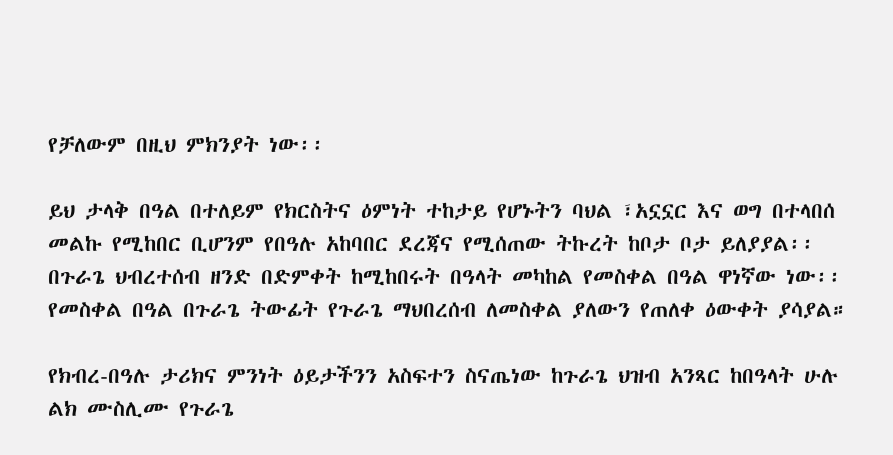የቻለውም በዚህ ምክንያት ነው፡፡

ይህ ታላቅ በዓል በተለይም የክርስትና ዕምነት ተከታይ የሆኑትን ባህል ፣አኗኗር እና ወግ በተላበሰ መልኩ የሚከበር ቢሆንም የበዓሉ አከባበር ደረጃና የሚሰጠው ትኩረት ከቦታ ቦታ ይለያያል፡፡ በጉራጌ ህብረተሰብ ዘንድ በድምቀት ከሚከበሩት በዓላት መካከል የመስቀል በዓል ዋነኛው ነው፡፡ የመስቀል በዓል በጉራጌ ትውፊት የጉራጌ ማህበረሰብ ለመስቀል ያለውን የጠለቀ ዕውቀት ያሳያል።

የክብረ-በዓሉ ታሪክና ምንነት ዕይታችንን አስፍተን ስናጤነው ከጉራጌ ህዝብ አንጻር ከበዓላት ሁሉ ልክ ሙስሊሙ የጉራጌ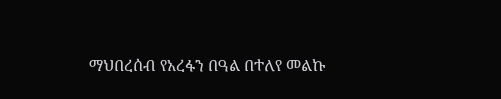ማህበረሰብ የአረፋን በዓል በተለየ መልኩ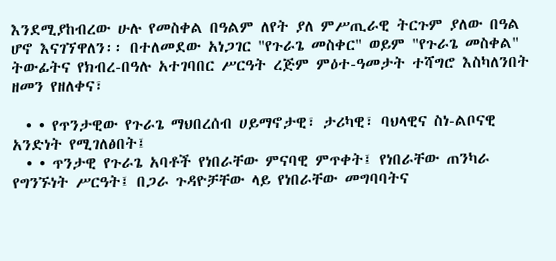እንደሚያከብረው ሁሉ የመስቀል በዓልም ለየት ያለ ምሥጢራዊ ትርጉም ያለው በዓል ሆኖ እናገኘዋለን፡፡ በተለመደው አነጋገር "የጉራጌ መስቀር" ወይም "የጉራጌ መስቀል" ትውፊትና የክብረ-በዓሉ አተገባበር ሥርዓት ረጅም ምዕተ-ዓመታት ተሻግሮ እስካለንበት ዘመን የዘለቀና፣

  • • የጥንታዊው የጉራጌ ማህበረሰብ ሀይማኖታዊ፣ ታሪካዊ፣ ባህላዊና ስነ-ልቦናዊ አንድነት የሚገለፅበት፤
  • • ጥንታዊ የጉራጌ አባቶች የነበራቸው ምናባዊ ምጥቀት፤ የነበራቸው ጠንካራ የግንኙነት ሥርዓት፤ በጋራ ጉዳዮቻቸው ላይ የነበራቸው መግባባትና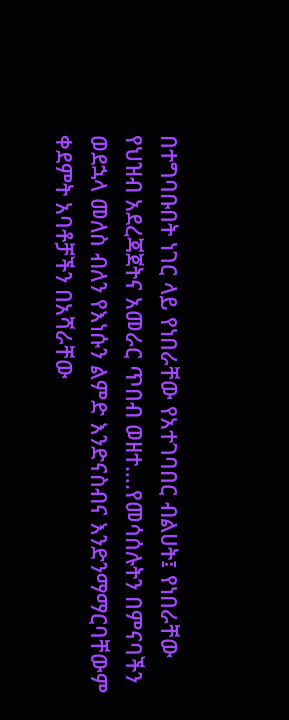በተግባቡበት ነገር ላይ የነበራቸው የአተገባበር ብልሀት፤ የነበራቸው የህዝብ አደረጃጀትና አመራር ጥበብ ወዘተ….የመሳሰሉትን በምናባችን ወደኋላ መለስ ብለን የእነሱን ልምድ እንድናስብና እንድንማማርባቸውም ቀደምት አባቶቻችን በአሻራቸው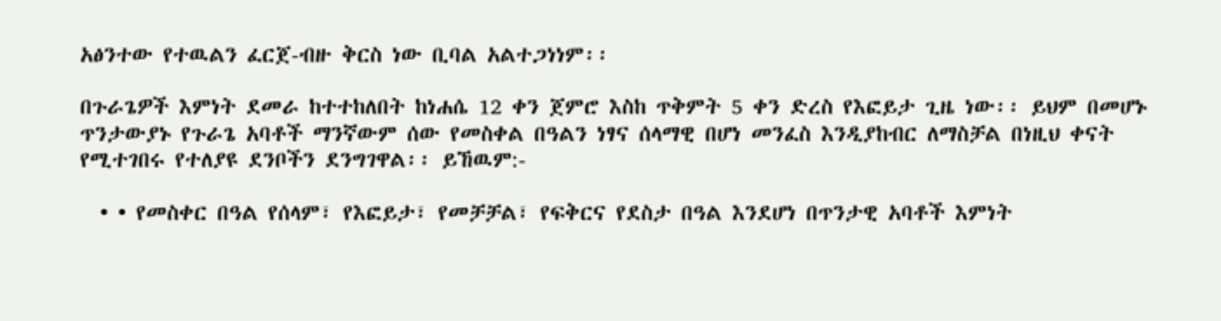አፅንተው የተዉልን ፈርጀ-ብዙ ቅርስ ነው ቢባል አልተጋነነም፡፡

በጉራጌዎች እምነት ደመራ ከተተከለበት ከነሐሴ 12 ቀን ጀምሮ እስከ ጥቅምት 5 ቀን ድረስ የእፎይታ ጊዜ ነው፡፡ ይህም በመሆኑ ጥንታውያኑ የጉራጌ አባቶች ማንኛውም ሰው የመስቀል በዓልን ነፃና ሰላማዊ በሆነ መንፈስ እንዲያከብር ለማስቻል በነዚህ ቀናት የሚተገበሩ የተለያዩ ደንቦችን ደንግገዋል፡፡ ይኸዉም:-

  • • የመስቀር በዓል የሰላም፣ የእፎይታ፣ የመቻቻል፣ የፍቅርና የደስታ በዓል እንደሆነ በጥንታዊ አባቶች እምነት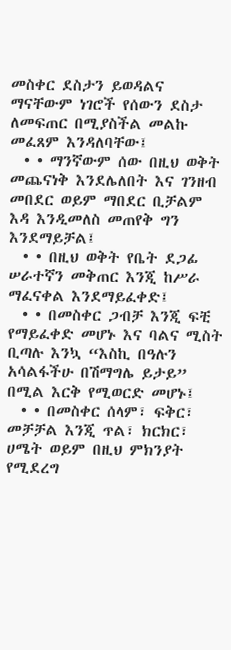መስቀር ደስታን ይወዳልና ማናቸውም ነገሮች የሰውን ደስታ ለመፍጠር በሚያስችል መልኩ መፈጸም እንዳለባቸው፤
  • • ማንኛውም ሰው በዚህ ወቅት መጨናነቅ እንደሌለበት እና ገንዘብ መበደር ወይም ማበደር ቢቻልም እዳ እንዲመለስ መጠየቅ ግን እንደማይቻል፤
  • • በዚህ ወቅት የቤት ደጋፊ ሠራተኛን መቅጠር እንጂ ከሥራ ማፈናቀል እንደማይፈቀድ፤
  • • በመስቀር ጋብቻ እንጂ ፍቺ የማይፈቀድ መሆኑ እና ባልና ሚስት ቢጣሉ እንኳ “እስኪ በዓሉን አሳልፋችሁ በሽማግሌ ይታይ” በሚል እርቅ የሚወርድ መሆኑ፤
  • • በመስቀር ሰላም፣ ፍቅር፣ መቻቻል እንጂ ጥል፣ ክርክር፣ ሀሜት ወይም በዚህ ምክንያት የሚደረግ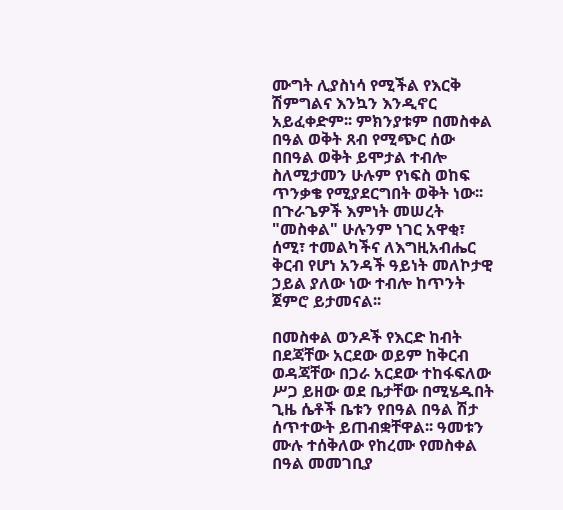ሙግት ሊያስነሳ የሚችል የእርቅ ሽምግልና እንኳን እንዲኖር አይፈቀድም፡፡ ምክንያቱም በመስቀል በዓል ወቅት ጸብ የሚጭር ሰው በበዓል ወቅት ይሞታል ተብሎ ስለሚታመን ሁሉም የነፍስ ወከፍ ጥንቃቄ የሚያደርግበት ወቅት ነው፡፡ በጉራጌዎች እምነት መሠረት "መስቀል" ሁሉንም ነገር አዋቂ፣ ሰሚ፣ ተመልካችና ለእግዚአብሔር ቅርብ የሆነ አንዳች ዓይነት መለኮታዊ ኃይል ያለው ነው ተብሎ ከጥንት ጀምሮ ይታመናል፡፡

በመስቀል ወንዶች የእርድ ከብት በደጃቸው አርደው ወይም ከቅርብ ወዳጃቸው በጋራ አርደው ተከፋፍለው ሥጋ ይዘው ወደ ቤታቸው በሚሄዱበት ጊዜ ሴቶች ቤቱን የበዓል በዓል ሽታ ሰጥተውት ይጠብቋቸዋል፡፡ ዓመቱን ሙሉ ተሰቅለው የከረሙ የመስቀል በዓል መመገቢያ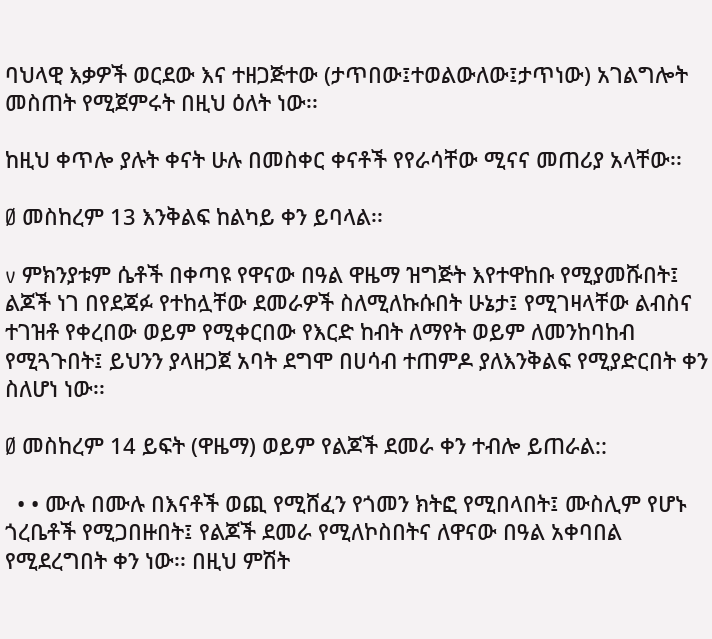ባህላዊ እቃዎች ወርደው እና ተዘጋጅተው (ታጥበው፤ተወልውለው፤ታጥነው) አገልግሎት መስጠት የሚጀምሩት በዚህ ዕለት ነው፡፡

ከዚህ ቀጥሎ ያሉት ቀናት ሁሉ በመስቀር ቀናቶች የየራሳቸው ሚናና መጠሪያ አላቸው፡፡

Ø መስከረም 13 እንቅልፍ ከልካይ ቀን ይባላል፡፡

v ምክንያቱም ሴቶች በቀጣዩ የዋናው በዓል ዋዜማ ዝግጅት እየተዋከቡ የሚያመሹበት፤ ልጆች ነገ በየደጃፉ የተከሏቸው ደመራዎች ስለሚለኩሱበት ሁኔታ፤ የሚገዛላቸው ልብስና ተገዝቶ የቀረበው ወይም የሚቀርበው የእርድ ከብት ለማየት ወይም ለመንከባከብ የሚጓጉበት፤ ይህንን ያላዘጋጀ አባት ደግሞ በሀሳብ ተጠምዶ ያለእንቅልፍ የሚያድርበት ቀን ስለሆነ ነው፡፡

Ø መስከረም 14 ይፍት (ዋዜማ) ወይም የልጆች ደመራ ቀን ተብሎ ይጠራል::

  • • ሙሉ በሙሉ በእናቶች ወጪ የሚሸፈን የጎመን ክትፎ የሚበላበት፤ ሙስሊም የሆኑ ጎረቤቶች የሚጋበዙበት፤ የልጆች ደመራ የሚለኮስበትና ለዋናው በዓል አቀባበል የሚደረግበት ቀን ነው፡፡ በዚህ ምሽት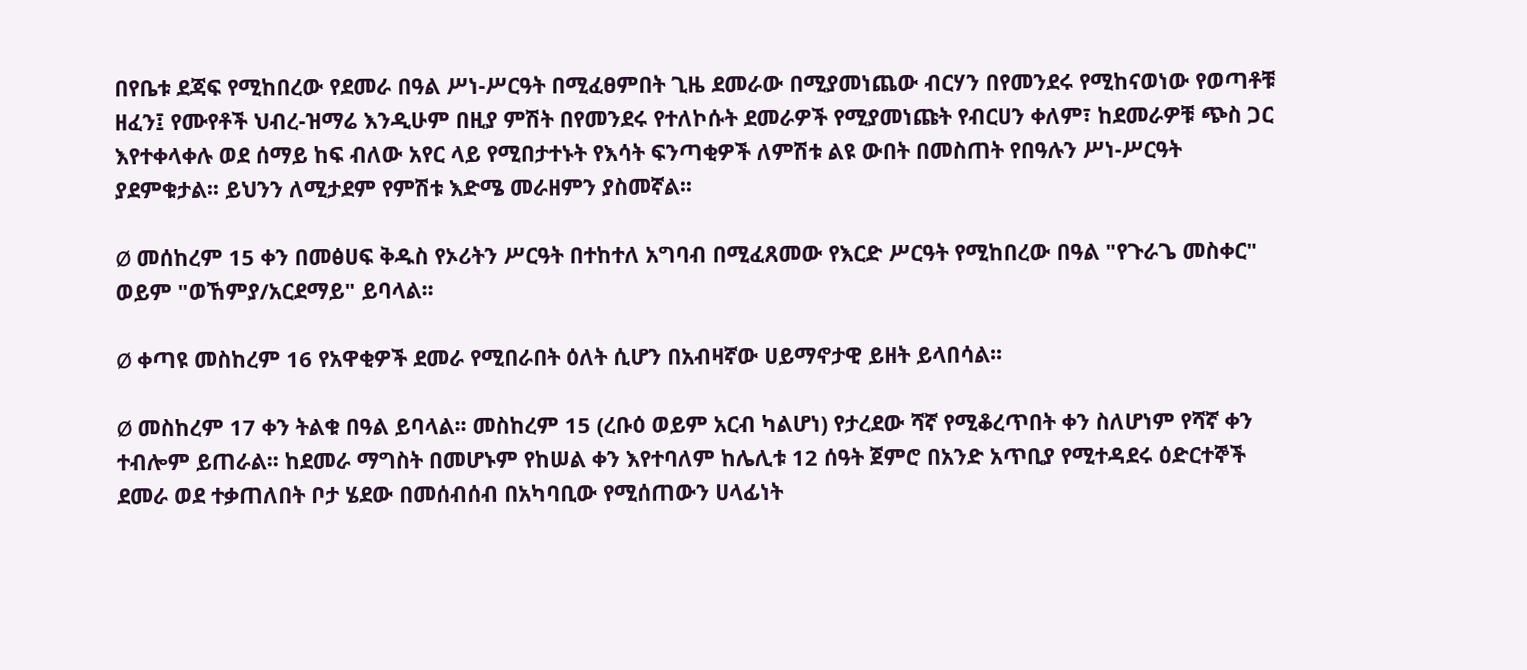በየቤቱ ደጃፍ የሚከበረው የደመራ በዓል ሥነ-ሥርዓት በሚፈፀምበት ጊዜ ደመራው በሚያመነጨው ብርሃን በየመንደሩ የሚከናወነው የወጣቶቹ ዘፈን፤ የሙየቶች ህብረ-ዝማሬ እንዲሁም በዚያ ምሽት በየመንደሩ የተለኮሱት ደመራዎች የሚያመነጩት የብርሀን ቀለም፣ ከደመራዎቹ ጭስ ጋር እየተቀላቀሉ ወደ ሰማይ ከፍ ብለው አየር ላይ የሚበታተኑት የእሳት ፍንጣቂዎች ለምሽቱ ልዩ ውበት በመስጠት የበዓሉን ሥነ-ሥርዓት ያደምቁታል፡፡ ይህንን ለሚታደም የምሽቱ እድሜ መራዘምን ያስመኛል፡፡

Ø መሰከረም 15 ቀን በመፅሀፍ ቅዱስ የኦሪትን ሥርዓት በተከተለ አግባብ በሚፈጸመው የእርድ ሥርዓት የሚከበረው በዓል "የጉራጌ መስቀር" ወይም "ወኸምያ/አርደማይ" ይባላል፡፡

Ø ቀጣዩ መስከረም 16 የአዋቂዎች ደመራ የሚበራበት ዕለት ሲሆን በአብዛኛው ሀይማኖታዊ ይዘት ይላበሳል፡፡

Ø መስከረም 17 ቀን ትልቁ በዓል ይባላል፡፡ መስከረም 15 (ረቡዕ ወይም አርብ ካልሆነ) የታረደው ሻኛ የሚቆረጥበት ቀን ስለሆነም የሻኛ ቀን ተብሎም ይጠራል፡፡ ከደመራ ማግስት በመሆኑም የከሠል ቀን እየተባለም ከሌሊቱ 12 ሰዓት ጀምሮ በአንድ አጥቢያ የሚተዳደሩ ዕድርተኞች ደመራ ወደ ተቃጠለበት ቦታ ሄደው በመሰብሰብ በአካባቢው የሚሰጠውን ሀላፊነት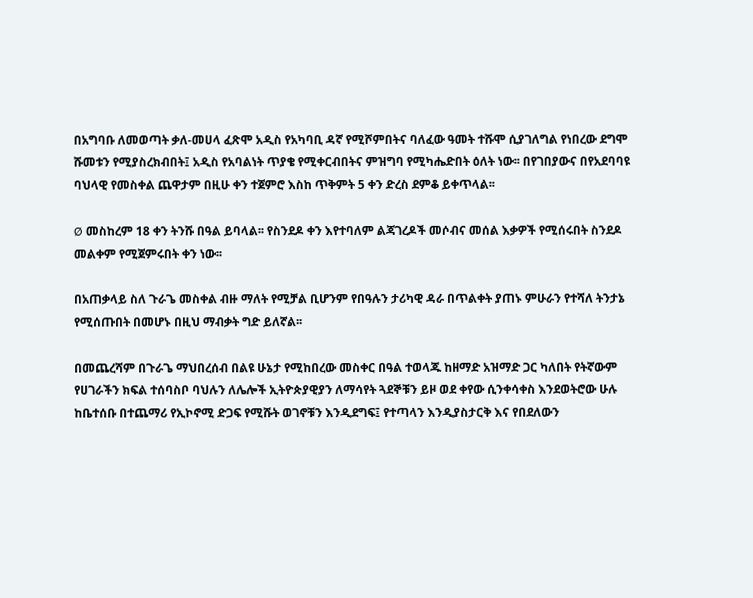በአግባቡ ለመወጣት ቃለ-መሀላ ፈጽሞ አዲስ የአካባቢ ዳኛ የሚሾምበትና ባለፈው ዓመት ተሹሞ ሲያገለግል የነበረው ደግሞ ሹመቱን የሚያስረክብበት፤ አዲስ የአባልነት ጥያቄ የሚቀርብበትና ምዝግባ የሚካሔድበት ዕለት ነው፡፡ በየገበያውና በየአደባባዩ ባህላዊ የመስቀል ጨዋታም በዚሁ ቀን ተጀምሮ እስከ ጥቅምት 5 ቀን ድረስ ደምቆ ይቀጥላል፡፡

Ø መስከረም 18 ቀን ትንሹ በዓል ይባላል፡፡ የስንደዶ ቀን እየተባለም ልጃገረዶች መሶብና መሰል እቃዎች የሚሰሩበት ስንደዶ መልቀም የሚጀምሩበት ቀን ነው፡፡

በአጠቃላይ ስለ ጉራጌ መስቀል ብዙ ማለት የሚቻል ቢሆንም የበዓሉን ታሪካዊ ዳራ በጥልቀት ያጠኑ ምሁራን የተሻለ ትንታኔ የሚሰጡበት በመሆኑ በዚህ ማብቃት ግድ ይለኛል፡፡

በመጨረሻም በጉራጌ ማህበረሰብ በልዩ ሁኔታ የሚከበረው መስቀር በዓል ተወላጁ ከዘማድ አዝማድ ጋር ካለበት የትኛውም የሀገራችን ክፍል ተሰባስቦ ባህሉን ለሌሎች ኢትዮጵያዊያን ለማሳየት ጓደኞቹን ይዞ ወደ ቀየው ሲንቀሳቀስ እንደወትሮው ሁሉ ከቤተሰቡ በተጨማሪ የኢኮኖሚ ድጋፍ የሚሹት ወገኖቹን እንዲደግፍ፤ የተጣላን እንዲያስታርቅ እና የበደለውን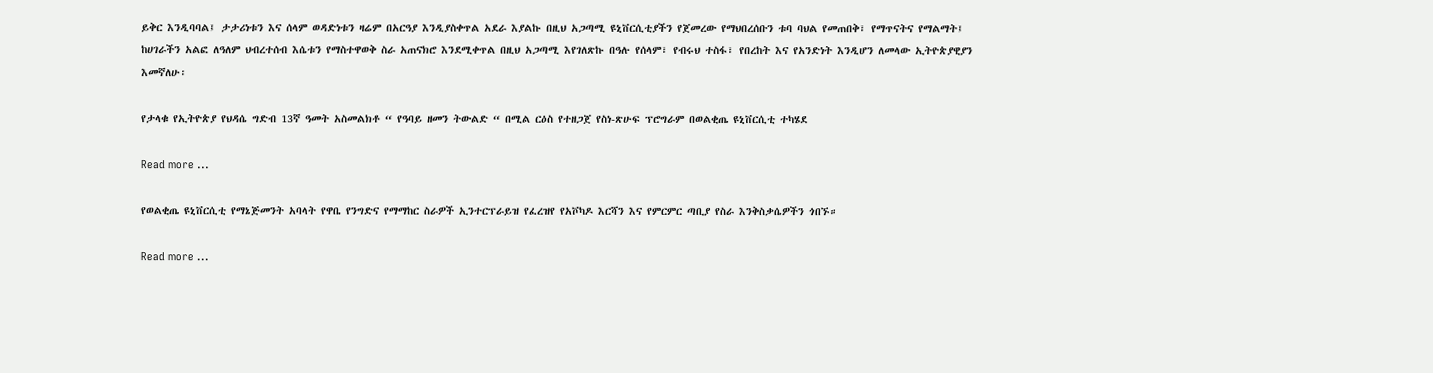ይቅር እንዲባባል፤ ታታሪነቱን እና ሰላም ወዳድነቱን ዛሬም በአርዓያ እንዲያስቀጥል አደራ እያልኩ በዚህ አጋጣሚ ዩኒቨርሲቲያችን የጀመረው የማህበረሰቡን ቱባ ባህል የመጠበቅ፣ የማጥናትና የማልማት፤ ከሀገራችን አልፎ ለዓለም ህብረተሰብ እሴቱን የማስተዋወቅ ስራ አጠናክሮ እንደሚቀጥል በዚህ አጋጣሚ እየገለጽኩ በዓሉ የሰላም፣ የብሩህ ተስፋ፣ የበረከት እና የአንድነት እንዲሆን ለመላው ኢትዮጵያዊያን እመኛለሁ፡

የታላቁ የኢትዮጵያ የህዳሴ ግድብ 13ኛ ዓመት አስመልክቶ “ የዓባይ ዘመን ትውልድ “ በሚል ርዕስ የተዘጋጀ የስነ-ጽሁፍ ፕሮግራም በወልቂጤ ዩኒቨርሲቲ ተካሄደ

Read more ...

የወልቂጤ ዩኒቨርሲቲ የማኔጅመንት አባላት የዋቤ የንግድና የማማከር ስራዎች ኢንተርፕራይዝ የፈረዝየ የአቮካዶ እርሻን እና የምርምር ጣቢያ የስራ እንቅስቃሴዎችን ጎበኙ።

Read more ...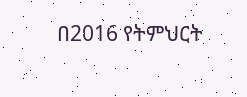በ2016 የትምህርት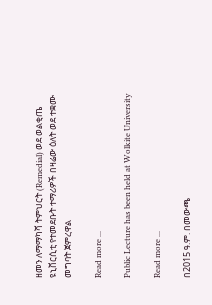ዘመን ለማማካሻ ትምህርት (Remedial) ወደ ወልቂጤ ዩኒቨርሲቲ የተመደቡት ተማሪዎች በዛሬው ዕለት ወደ ተቋሙ መግባት ጀምረዋል

Read more ...

Public Lecture has been held at Wolkite University

Read more ...

በ2015 ዓ.ም. በመውጫ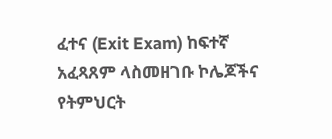ፈተና (Exit Exam) ከፍተኛ አፈጻጸም ላስመዘገቡ ኮሌጆችና የትምህርት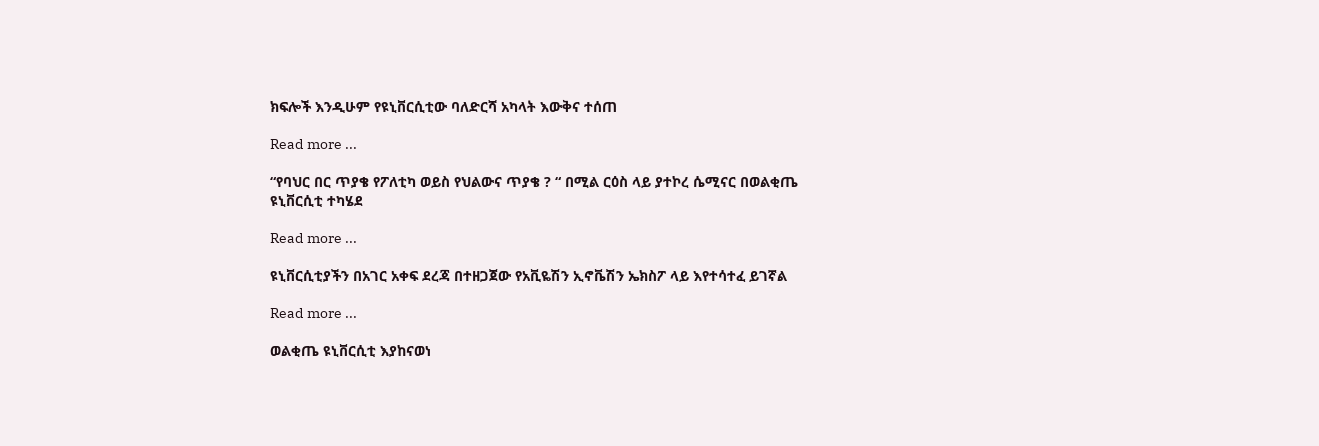ክፍሎች እንዲሁም የዩኒቨርሲቲው ባለድርሻ አካላት እውቅና ተሰጠ

Read more ...

“የባህር በር ጥያቄ የፖለቲካ ወይስ የህልውና ጥያቄ ? “ በሚል ርዕስ ላይ ያተኮረ ሴሚናር በወልቂጤ ዩኒቨርሲቲ ተካሄደ

Read more ...

ዩኒቨርሲቲያችን በአገር አቀፍ ደረጃ በተዘጋጀው የአቪዬሽን ኢኖቬሽን ኤክስፖ ላይ እየተሳተፈ ይገኛል

Read more ...

ወልቂጤ ዩኒቨርሲቲ እያከናወነ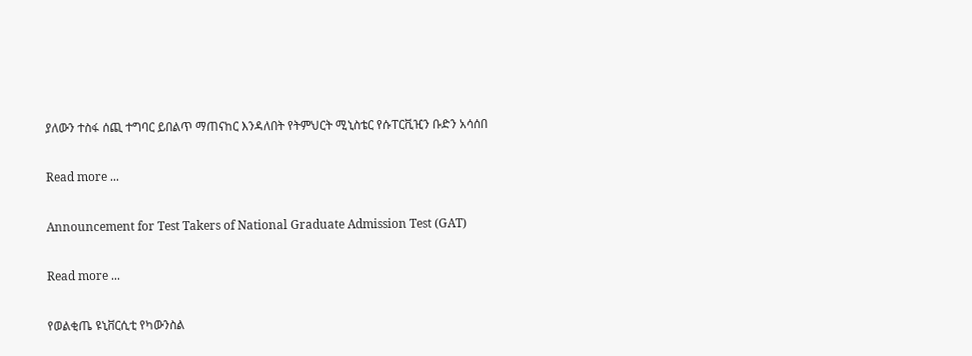ያለውን ተስፋ ሰጪ ተግባር ይበልጥ ማጠናከር እንዳለበት የትምህርት ሚኒስቴር የሱፐርቪዢን ቡድን አሳሰበ

Read more ...

Announcement for Test Takers of National Graduate Admission Test (GAT)

Read more ...

የወልቂጤ ዩኒቨርሲቲ የካውንስል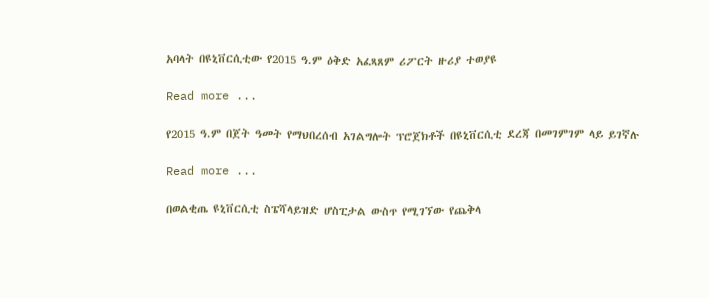አባላት በዩኒቨርሲቲው የ2015 ዓ.ም ዕቅድ አፈጻጸም ሪፖርት ዙሪያ ተወያዩ

Read more ...

የ2015 ዓ.ም በጀት ዓመት የማህበረሰብ አገልግሎት ፕሮጀክቶች በዩኒቨርሲቲ ደረጃ በመገምገም ላይ ይገኛሉ

Read more ...

በወልቂጤ ዩኒቨርሲቲ ስፔሻላይዝድ ሆስፒታል ውስጥ የሚገኘው የጨቅላ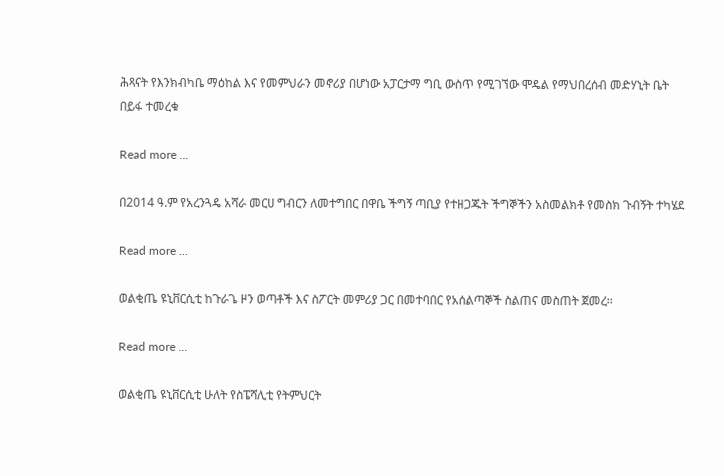ሕጻናት የእንክብካቤ ማዕከል እና የመምህራን መኖሪያ በሆነው አፓርታማ ግቢ ውስጥ የሚገኘው ሞዴል የማህበረሰብ መድሃኒት ቤት በይፋ ተመረቁ

Read more ...

በ2014 ዓ.ም የአረንጓዴ አሻራ መርሀ ግብርን ለመተግበር በዋቤ ችግኝ ጣቢያ የተዘጋጁት ችግኞችን አስመልክቶ የመስክ ጉብኝት ተካሄደ

Read more ...

ወልቂጤ ዩኒቨርሲቲ ከጉራጌ ዞን ወጣቶች እና ስፖርት መምሪያ ጋር በመተባበር የአሰልጣኞች ስልጠና መስጠት ጀመረ፡፡

Read more ...

ወልቂጤ ዩኒቨርሲቲ ሁለት የስፔሻሊቲ የትምህርት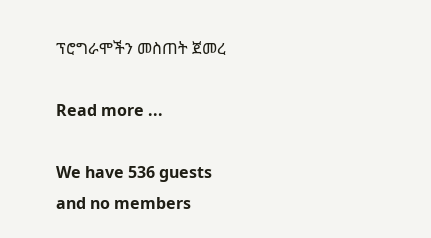ፕሮግራሞችን መስጠት ጀመረ

Read more ...

We have 536 guests and no members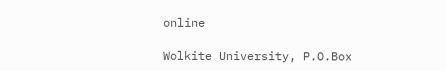online

Wolkite University, P.O.Box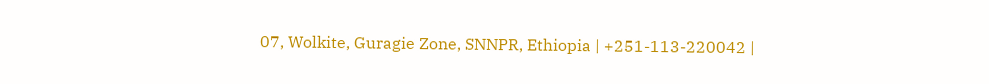07, Wolkite, Guragie Zone, SNNPR, Ethiopia | +251-113-220042 |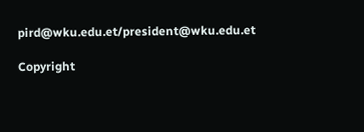pird@wku.edu.et/president@wku.edu.et

Copyright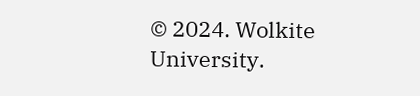© 2024. Wolkite University.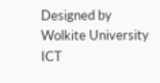Designed by Wolkite University ICT